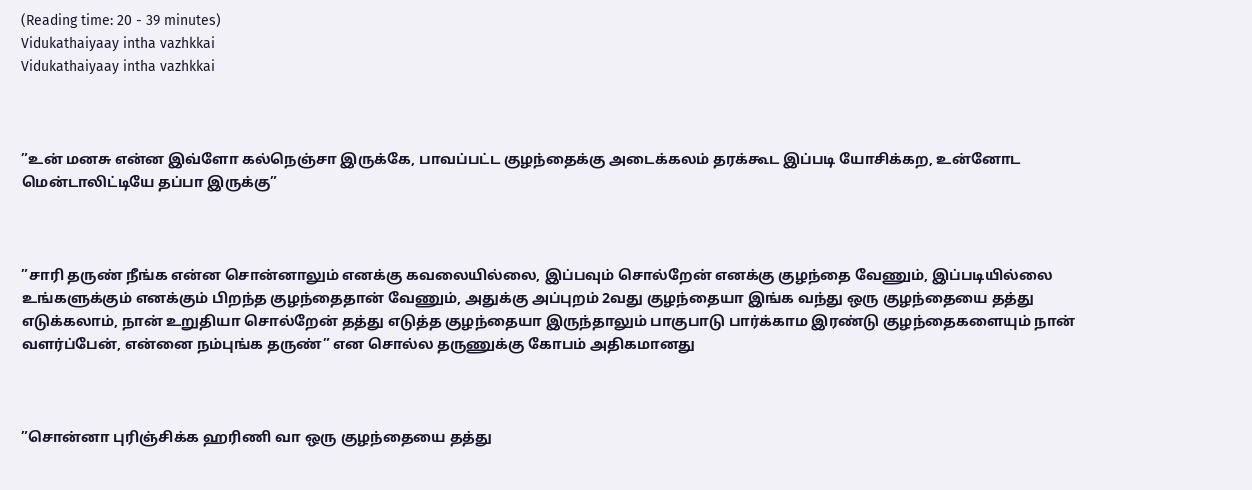(Reading time: 20 - 39 minutes)
Vidukathaiyaay intha vazhkkai
Vidukathaiyaay intha vazhkkai



”உன் மனசு என்ன இவ்ளோ கல்நெஞ்சா இருக்கே, பாவப்பட்ட குழந்தைக்கு அடைக்கலம் தரக்கூட இப்படி யோசிக்கற, உன்னோட மென்டாலிட்டியே தப்பா இருக்கு”



”சாரி தருண் நீங்க என்ன சொன்னாலும் எனக்கு கவலையில்லை, இப்பவும் சொல்றேன் எனக்கு குழந்தை வேணும், இப்படியில்லை உங்களுக்கும் எனக்கும் பிறந்த குழந்தைதான் வேணும், அதுக்கு அப்புறம் 2வது குழந்தையா இங்க வந்து ஒரு குழந்தையை தத்து எடுக்கலாம், நான் உறுதியா சொல்றேன் தத்து எடுத்த குழந்தையா இருந்தாலும் பாகுபாடு பார்க்காம இரண்டு குழந்தைகளையும் நான் வளர்ப்பேன், என்னை நம்புங்க தருண்” என சொல்ல தருணுக்கு கோபம் அதிகமானது



”சொன்னா புரிஞ்சிக்க ஹரிணி வா ஒரு குழந்தையை தத்து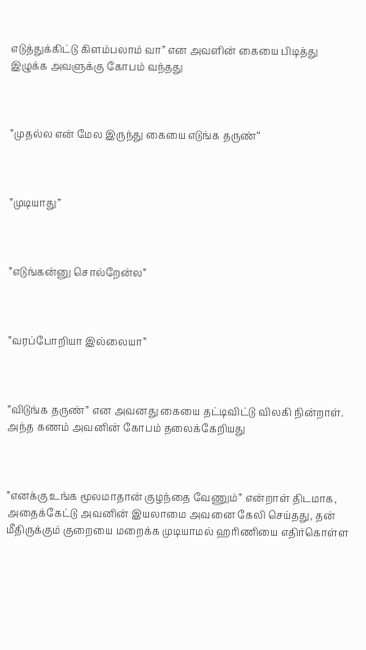எடுத்துக்கிட்டு கிளம்பலாம் வா” என அவளின் கையை பிடித்து இழுக்க அவளுக்கு கோபம் வந்தது



”முதல்ல என் மேல இருந்து கையை எடுங்க தருண்“



”முடியாது”



”எடுங்கன்னு சொல்றேன்ல”



”வரப்போறியா இல்லையா”



”விடுங்க தருண்” என அவனது கையை தட்டிவிட்டு விலகி நின்றாள். அந்த கணம் அவனின் கோபம் தலைக்கேறியது



”எனக்கு உங்க மூலமாதான் குழந்தை வேணும்” என்றாள் திடமாக, அதைக்கேட்டு அவனின் இயலாமை அவனை கேலி செய்தது, தன் மீதிருக்கும் குறையை மறைக்க முடியாமல் ஹரிணியை எதிர்கொள்ள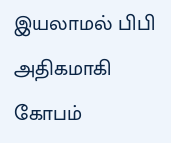இயலாமல் பிபி அதிகமாகி கோபம்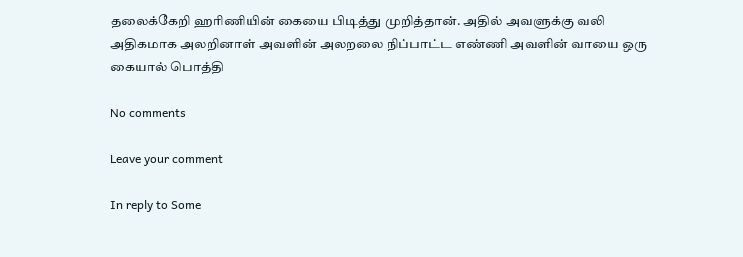தலைக்கேறி ஹரிணியின் கையை பிடித்து முறித்தான். அதில் அவளுக்கு வலி அதிகமாக அலறினாள் அவளின் அலறலை நிப்பாட்ட எண்ணி அவளின் வாயை ஒரு கையால் பொத்தி

No comments

Leave your comment

In reply to Some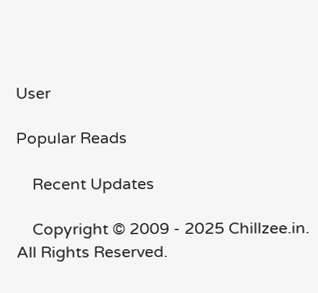User

Popular Reads

    Recent Updates

    Copyright © 2009 - 2025 Chillzee.in. All Rights Reserved.